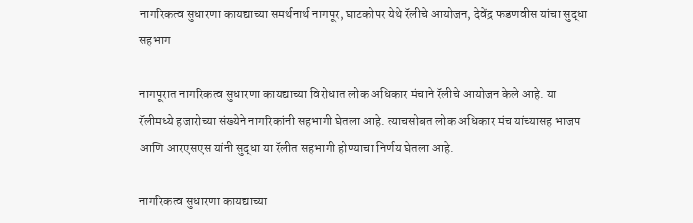नागरिकत्व सुधारणा कायद्याच्या समर्थनार्थ नागपूर, घाटकोपर येथे रॅलीचे आयोजन, देवेंद्र फडणवीस यांचा सुद्धा सहभाग

नागपूरात नागरिकत्व सुधारणा कायद्याच्या विरोधात लोक अधिकार मंचाने रॅलीचे आयोजन केले आहे. या रॅलीमध्ये हजारोच्या संख्येने नागरिकांनी सहभागी घेतला आहे. त्याचसोबत लोक अधिकार मंच यांच्यासह भाजप आणि आरएसएस यांनी सुद्धा या रॅलीत सहभागी होण्याचा निर्णय घेतला आहे.

नागरिकत्व सुधारणा कायद्याच्या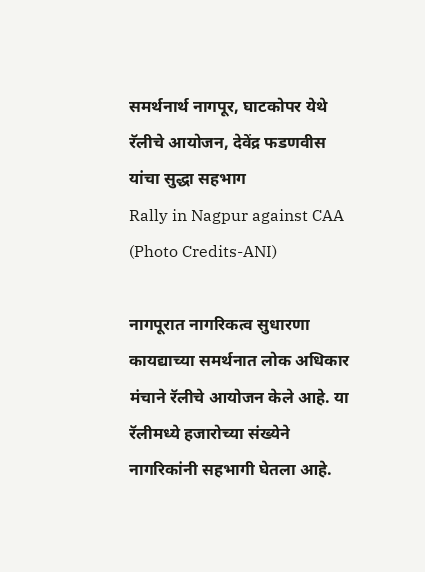समर्थनार्थ नागपूर, घाटकोपर येथे रॅलीचे आयोजन, देवेंद्र फडणवीस यांचा सुद्धा सहभाग
Rally in Nagpur against CAA (Photo Credits-ANI)

नागपूरात नागरिकत्व सुधारणा कायद्याच्या समर्थनात लोक अधिकार मंचाने रॅलीचे आयोजन केले आहे. या रॅलीमध्ये हजारोच्या संख्येने नागरिकांनी सहभागी घेतला आहे.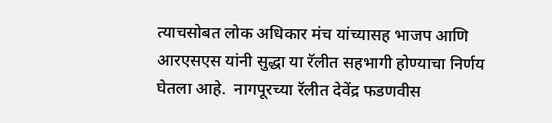त्याचसोबत लोक अधिकार मंच यांच्यासह भाजप आणि आरएसएस यांनी सुद्धा या रॅलीत सहभागी होण्याचा निर्णय घेतला आहे.  नागपूरच्या रॅलीत देवेंद्र फडणवीस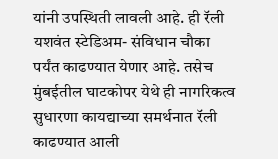यांनी उपस्थिती लावली आहे. ही रॅली यशवंत स्टेडिअम- संविधान चौका पर्यंत काढण्यात येणार आहे. तसेच मुंबईतील घाटकोपर येथे ही नागरिकत्व सुधारणा कायद्याच्या समर्थनात रॅली काढण्यात आली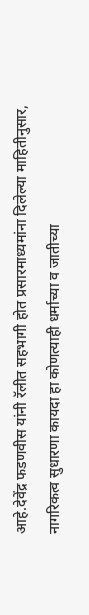आहे.देवेंद्र फडणवीस यांनी रॅलीत सहभागी होत प्रसारमाध्यमांना दिलेल्या माहितीनुसार,  नागरिकत्व सुधारणा कायदा हा कोणत्याही धर्माच्या व जातीच्या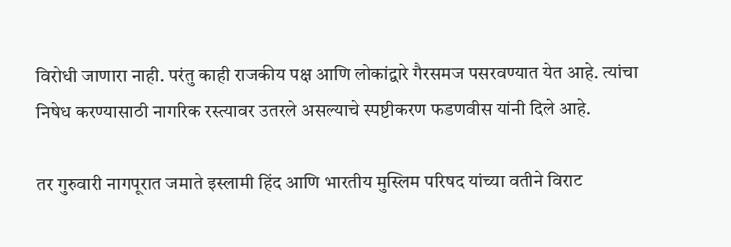विरोधी जाणारा नाही. परंतु काही राजकीय पक्ष आणि लोकांद्वारे गैरसमज पसरवण्यात येत आहे. त्यांचा निषेध करण्यासाठी नागरिक रस्त्यावर उतरले असल्याचे स्पष्टीकरण फडणवीस यांनी दिले आहे.

तर गुरुवारी नागपूरात जमाते इस्लामी हिंद आणि भारतीय मुस्लिम परिषद यांच्या वतीने विराट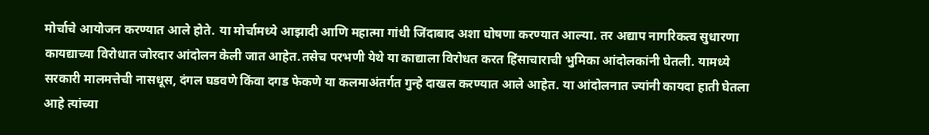मोर्चाचे आयोजन करण्यात आले होते. या मोर्चामध्ये आझादी आणि महात्मा गांधी जिंदाबाद अशा घोषणा करण्यात आल्या. तर अद्याप नागरिकत्व सुधारणा कायद्याच्या विरोधात जोरदार आंदोलन केली जात आहेत.तसेच परभणी येथे या काद्याला विरोधत करत हिंसाचाराची भुमिका आंदोलकांनी घेतली. यामध्ये सरकारी मालमत्तेची नासधूस, दंगल घडवणे किंवा दगड फेकणे या कलमाअंतर्गत गुन्हे दाखल करण्यात आले आहेत. या आंदोलनात ज्यांनी कायदा हाती घेतला आहे त्यांच्या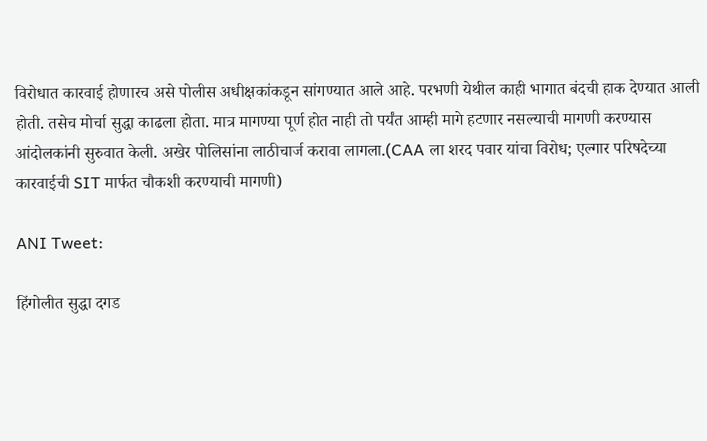विरोधात कारवाई होणारच असे पोलीस अधीक्षकांकडून सांगण्यात आले आहे. परभणी येथील काही भागात बंदची हाक देण्यात आली होती. तसेच मोर्चा सुद्धा काढला होता. मात्र मागण्या पूर्ण होत नाही तो पर्यंत आम्ही मागे हटणार नसल्याची मागणी करण्यास आंदोलकांनी सुरुवात केली. अखेर पोलिसांना लाठीचार्ज करावा लागला.(CAA ला शरद पवार यांचा विरोध; एल्गार परिषदेच्या कारवाईची SIT मार्फत चौकशी करण्याची मागणी)

ANI Tweet:

हिंगोलीत सुद्धा दगड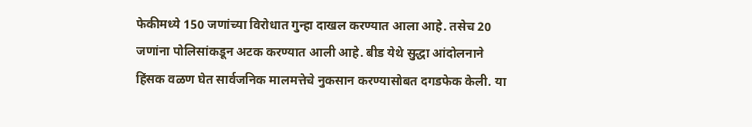फेकीमध्ये 150 जणांच्या विरोधात गुन्हा दाखल करण्यात आला आहे. तसेच 20 जणांना पोलिसांकडून अटक करण्यात आली आहे. बीड येथे सुद्धा आंदोलनाने हिंसक वळण घेत सार्वजनिक मालमत्तेचे नुकसान करण्यासोबत दगडफेक केली. या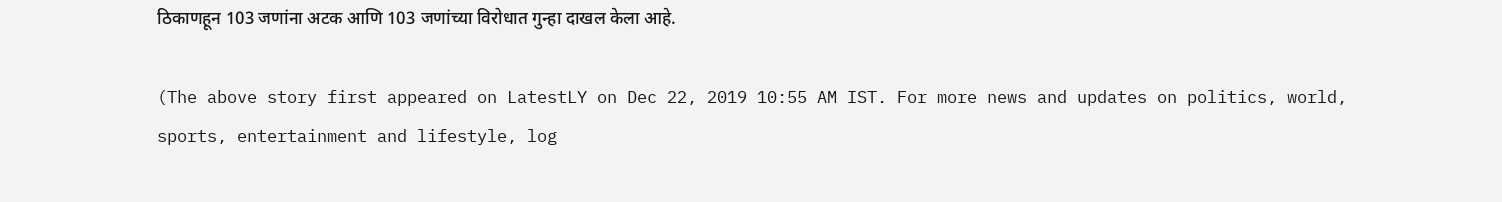ठिकाणहून 103 जणांना अटक आणि 103 जणांच्या विरोधात गुन्हा दाखल केला आहे.

(The above story first appeared on LatestLY on Dec 22, 2019 10:55 AM IST. For more news and updates on politics, world, sports, entertainment and lifestyle, log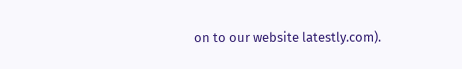on to our website latestly.com).